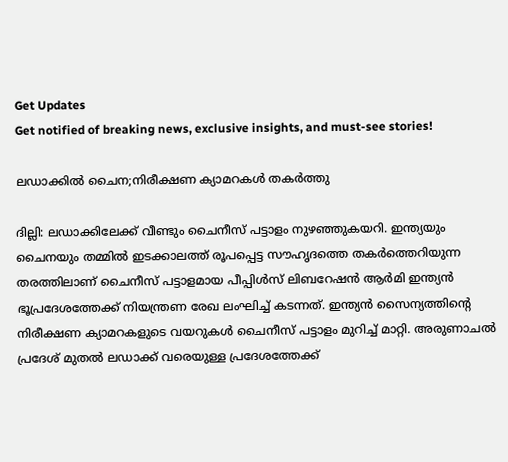Get Updates
Get notified of breaking news, exclusive insights, and must-see stories!

ലഡാക്കില്‍ ചൈന;നിരീക്ഷണ ക്യാമറകള്‍ തകര്‍ത്തു

ദില്ലി: ലഡാക്കിലേക്ക് വീണ്ടും ചൈനീസ് പട്ടാളം നുഴഞ്ഞുകയറി. ഇന്ത്യയും ചൈനയും തമ്മില്‍ ഇടക്കാലത്ത് രൂപപ്പെട്ട സൗഹൃദത്തെ തകര്‍ത്തെറിയുന്ന തരത്തിലാണ് ചൈനീസ് പട്ടാളമായ പീപ്പിള്‍സ് ലിബറേഷന്‍ ആര്‍മി ഇന്ത്യന്‍ ഭൂപ്രദേശത്തേക്ക് നിയന്ത്രണ രേഖ ലംഘിച്ച് കടന്നത്. ഇന്ത്യന്‍ സൈന്യത്തിന്റെ നിരീക്ഷണ ക്യാമറകളുടെ വയറുകള്‍ ചൈനീസ് പട്ടാളം മുറിച്ച് മാറ്റി. അരുണാചല്‍ പ്രദേശ് മുതല്‍ ലഡാക്ക് വരെയുള്ള പ്രദേശത്തേക്ക്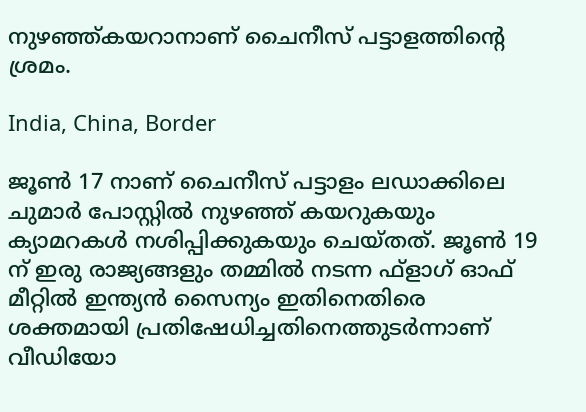നുഴഞ്ഞ്കയറാനാണ് ചൈനീസ് പട്ടാളത്തിന്റെ ശ്രമം.

India, China, Border

ജൂണ്‍ 17 നാണ് ചൈനീസ് പട്ടാളം ലഡാക്കിലെ ചുമാര്‍ പോസ്റ്റില്‍ നുഴഞ്ഞ് കയറുകയും ക്യാമറകള്‍ നശിപ്പിക്കുകയും ചെയ്തത്. ജൂണ്‍ 19 ന് ഇരു രാജ്യങ്ങളും തമ്മില്‍ നടന്ന ഫ്ളാഗ് ഓഫ് മീറ്റില്‍ ഇന്ത്യന്‍ സൈന്യം ഇതിനെതിരെ ശക്തമായി പ്രതിഷേധിച്ചതിനെത്തുടര്‍ന്നാണ് വീഡിയോ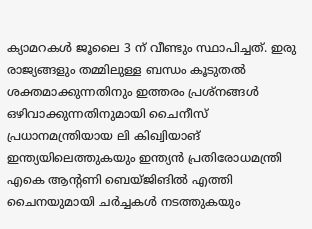ക്യാമറകള്‍ ജൂലൈ 3 ന് വീണ്ടും സ്ഥാപിച്ചത്. ഇരു രാജ്യങ്ങളും തമ്മിലുള്ള ബന്ധം കൂടുതല്‍ ശക്തമാക്കുന്നതിനും ഇത്തരം പ്രശ്‌നങ്ങള്‍ ഒഴിവാക്കുന്നതിനുമായി ചൈനീസ് പ്രധാനമന്ത്രിയായ ലി കിഖ്വിയാങ് ഇന്ത്യയിലെത്തുകയും ഇന്ത്യന്‍ പ്രതിരോധമന്ത്രി എകെ ആന്റണി ബെയ്ജിങില്‍ എത്തി ചൈനയുമായി ചര്‍ച്ചകള്‍ നടത്തുകയും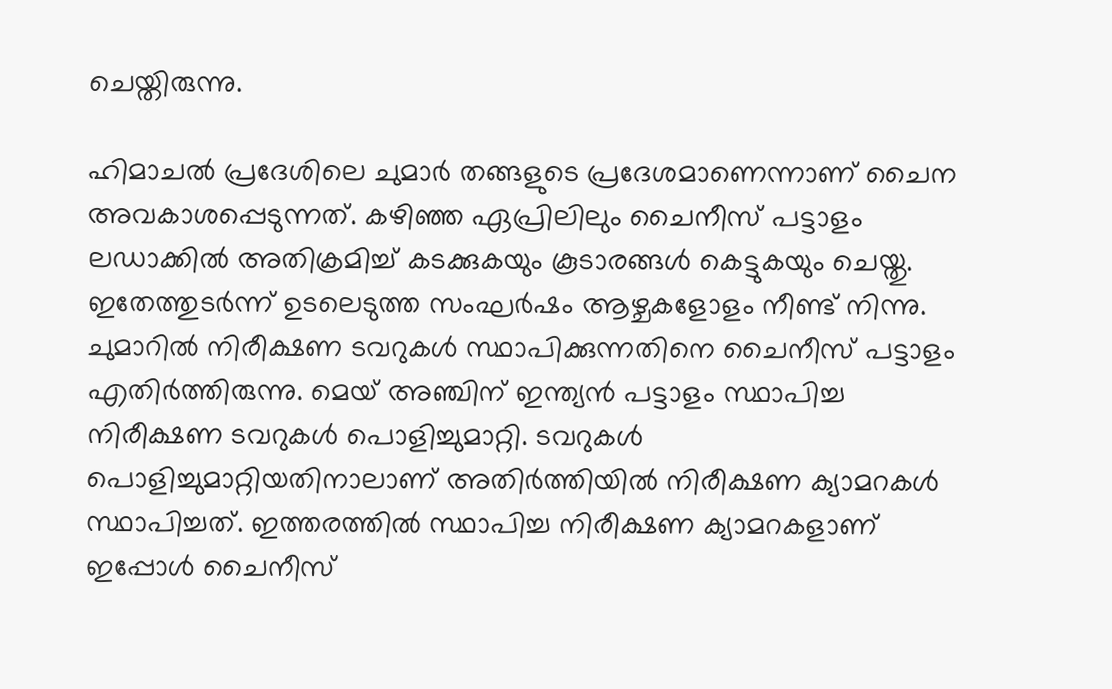ചെയ്തിരുന്നു.

ഹിമാചല്‍ പ്രദേശിലെ ചുമാര്‍ തങ്ങളുടെ പ്രദേശമാണെന്നാണ് ചൈന അവകാശപ്പെടുന്നത്. കഴിഞ്ഞ ഏപ്രിലിലും ചൈനീസ് പട്ടാളം ലഡാക്കില്‍ അതിക്രമിച്ച് കടക്കുകയും കൂടാരങ്ങള്‍ കെട്ടുകയും ചെയ്തു. ഇതേത്തുടര്‍ന്ന് ഉടലെടുത്ത സംഘര്‍ഷം ആഴ്ചകളോളം നീണ്ട് നിന്നു. ചുമാറില്‍ നിരീക്ഷണ ടവറുകള്‍ സ്ഥാപിക്കുന്നതിനെ ചൈനീസ് പട്ടാളം എതിര്‍ത്തിരുന്നു. മെയ് അഞ്ചിന് ഇന്ത്യന്‍ പട്ടാളം സ്ഥാപിച്ച നിരീക്ഷണ ടവറുകള്‍ പൊളിച്ചുമാറ്റി. ടവറുകള്‍ പൊളിച്ചുമാറ്റിയതിനാലാണ് അതിര്‍ത്തിയില്‍ നിരീക്ഷണ ക്യാമറകള്‍ സ്ഥാപിച്ചത്. ഇത്തരത്തില്‍ സ്ഥാപിച്ച നിരീക്ഷണ ക്യാമറകളാണ് ഇപ്പോള്‍ ചൈനീസ്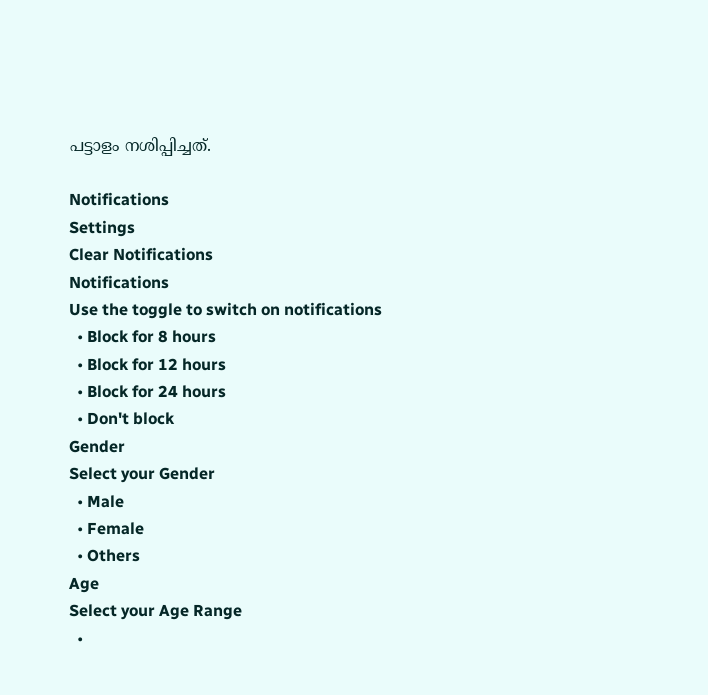പട്ടാളം നശിപ്പിച്ചത്.

Notifications
Settings
Clear Notifications
Notifications
Use the toggle to switch on notifications
  • Block for 8 hours
  • Block for 12 hours
  • Block for 24 hours
  • Don't block
Gender
Select your Gender
  • Male
  • Female
  • Others
Age
Select your Age Range
  •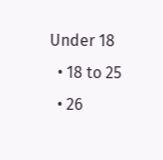Under 18
  • 18 to 25
  • 26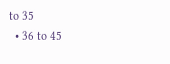to 35
  • 36 to 45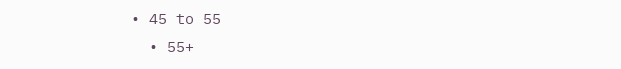• 45 to 55
  • 55+